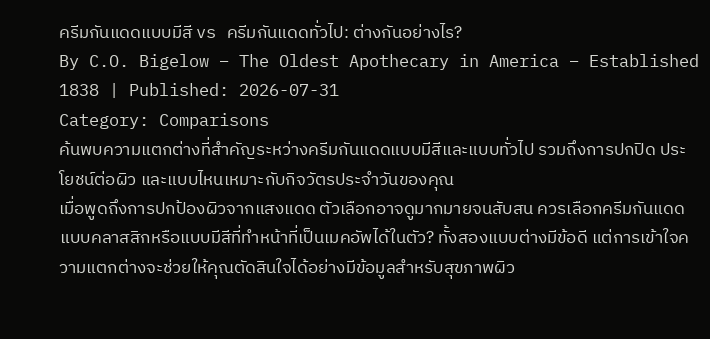ครีมกันแดดแบบมีสี vs ครีมกันแดดทั่วไป: ต่างกันอย่างไร?
By C.O. Bigelow – The Oldest Apothecary in America – Established 1838 | Published: 2026-07-31
Category: Comparisons
ค้นพบความแตกต่างที่สำคัญระหว่างครีมกันแดดแบบมีสีและแบบทั่วไป รวมถึงการปกปิด ประโยชน์ต่อผิว และแบบไหนเหมาะกับกิจวัตรประจำวันของคุณ
เมื่อพูดถึงการปกป้องผิวจากแสงแดด ตัวเลือกอาจดูมากมายจนสับสน ควรเลือกครีมกันแดดแบบคลาสสิกหรือแบบมีสีที่ทำหน้าที่เป็นเมคอัพได้ในตัว? ทั้งสองแบบต่างมีข้อดี แต่การเข้าใจความแตกต่างจะช่วยให้คุณตัดสินใจได้อย่างมีข้อมูลสำหรับสุขภาพผิว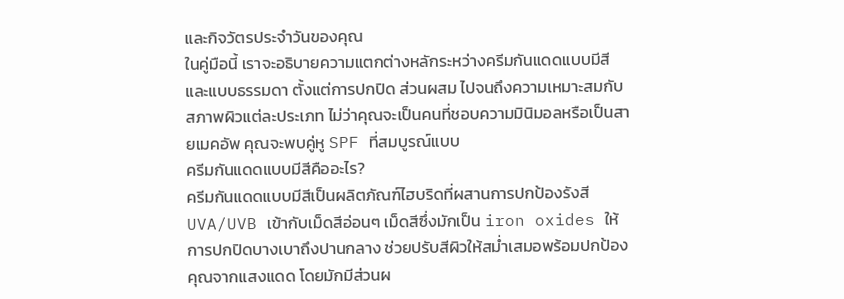และกิจวัตรประจำวันของคุณ
ในคู่มือนี้ เราจะอธิบายความแตกต่างหลักระหว่างครีมกันแดดแบบมีสีและแบบธรรมดา ตั้งแต่การปกปิด ส่วนผสม ไปจนถึงความเหมาะสมกับสภาพผิวแต่ละประเภท ไม่ว่าคุณจะเป็นคนที่ชอบความมินิมอลหรือเป็นสายเมคอัพ คุณจะพบคู่หู SPF ที่สมบูรณ์แบบ
ครีมกันแดดแบบมีสีคืออะไร?
ครีมกันแดดแบบมีสีเป็นผลิตภัณฑ์ไฮบริดที่ผสานการปกป้องรังสี UVA/UVB เข้ากับเม็ดสีอ่อนๆ เม็ดสีซึ่งมักเป็น iron oxides ให้การปกปิดบางเบาถึงปานกลาง ช่วยปรับสีผิวให้สม่ำเสมอพร้อมปกป้องคุณจากแสงแดด โดยมักมีส่วนผ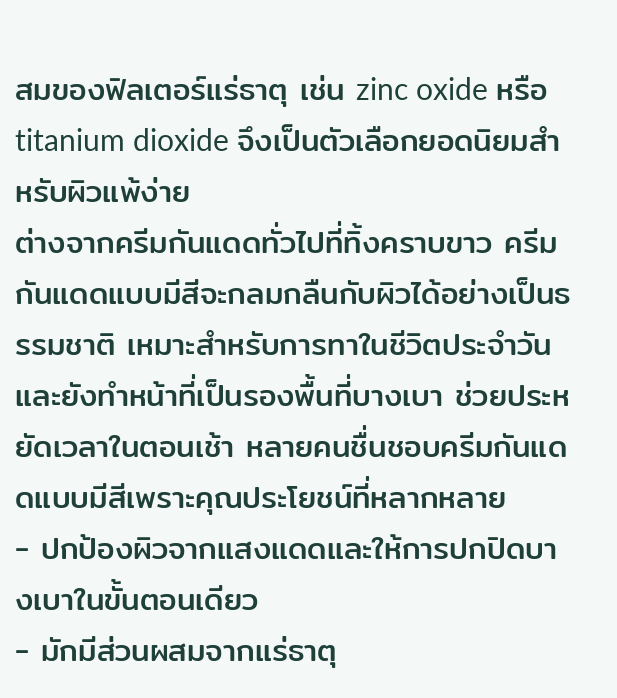สมของฟิลเตอร์แร่ธาตุ เช่น zinc oxide หรือ titanium dioxide จึงเป็นตัวเลือกยอดนิยมสำหรับผิวแพ้ง่าย
ต่างจากครีมกันแดดทั่วไปที่ทิ้งคราบขาว ครีมกันแดดแบบมีสีจะกลมกลืนกับผิวได้อย่างเป็นธรรมชาติ เหมาะสำหรับการทาในชีวิตประจำวัน และยังทำหน้าที่เป็นรองพื้นที่บางเบา ช่วยประหยัดเวลาในตอนเช้า หลายคนชื่นชอบครีมกันแดดแบบมีสีเพราะคุณประโยชน์ที่หลากหลาย
- ปกป้องผิวจากแสงแดดและให้การปกปิดบางเบาในขั้นตอนเดียว
- มักมีส่วนผสมจากแร่ธาตุ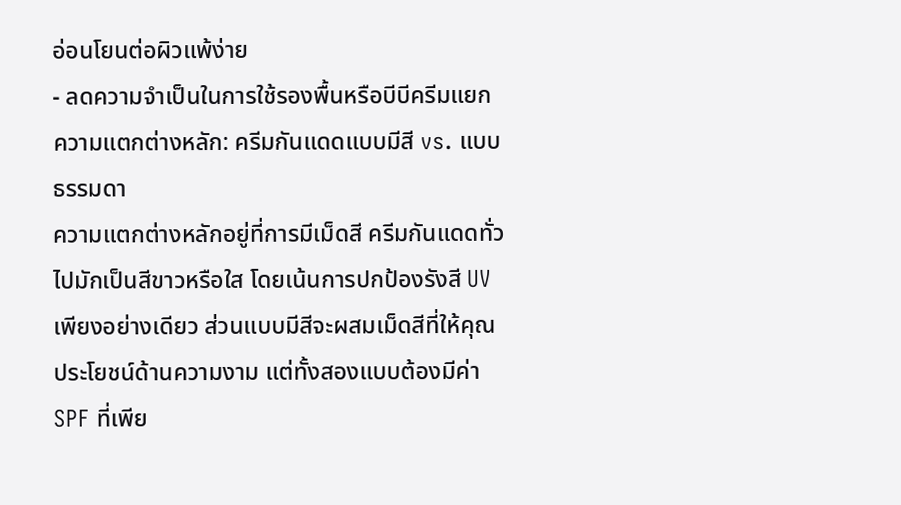อ่อนโยนต่อผิวแพ้ง่าย
- ลดความจำเป็นในการใช้รองพื้นหรือบีบีครีมแยก
ความแตกต่างหลัก: ครีมกันแดดแบบมีสี vs. แบบธรรมดา
ความแตกต่างหลักอยู่ที่การมีเม็ดสี ครีมกันแดดทั่วไปมักเป็นสีขาวหรือใส โดยเน้นการปกป้องรังสี UV เพียงอย่างเดียว ส่วนแบบมีสีจะผสมเม็ดสีที่ให้คุณประโยชน์ด้านความงาม แต่ทั้งสองแบบต้องมีค่า SPF ที่เพีย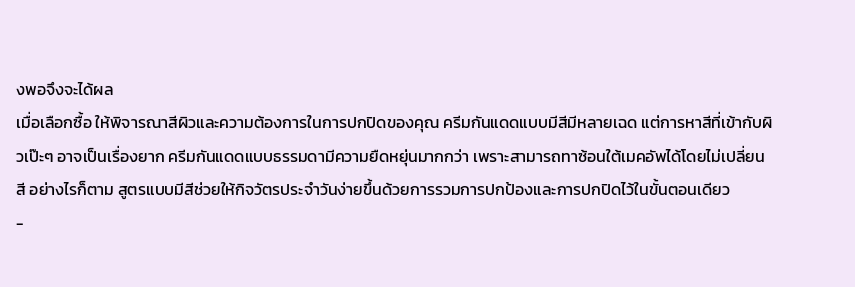งพอจึงจะได้ผล
เมื่อเลือกซื้อ ให้พิจารณาสีผิวและความต้องการในการปกปิดของคุณ ครีมกันแดดแบบมีสีมีหลายเฉด แต่การหาสีที่เข้ากับผิวเป๊ะๆ อาจเป็นเรื่องยาก ครีมกันแดดแบบธรรมดามีความยืดหยุ่นมากกว่า เพราะสามารถทาซ้อนใต้เมคอัพได้โดยไม่เปลี่ยนสี อย่างไรก็ตาม สูตรแบบมีสีช่วยให้กิจวัตรประจำวันง่ายขึ้นด้วยการรวมการปกป้องและการปกปิดไว้ในขั้นตอนเดียว
-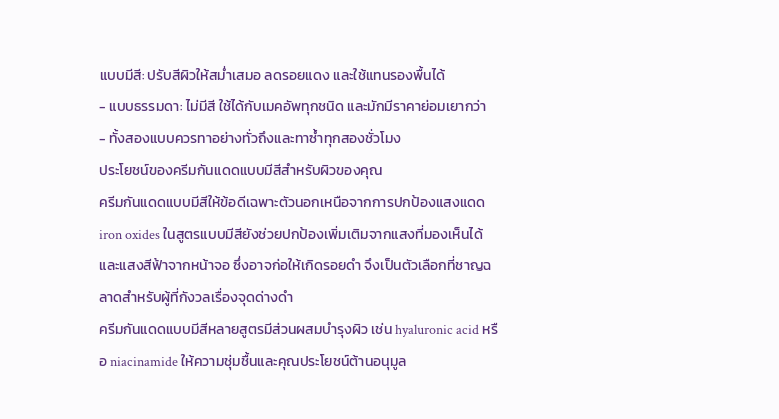แบบมีสี: ปรับสีผิวให้สม่ำเสมอ ลดรอยแดง และใช้แทนรองพื้นได้
- แบบธรรมดา: ไม่มีสี ใช้ได้กับเมคอัพทุกชนิด และมักมีราคาย่อมเยากว่า
- ทั้งสองแบบควรทาอย่างทั่วถึงและทาซ้ำทุกสองชั่วโมง
ประโยชน์ของครีมกันแดดแบบมีสีสำหรับผิวของคุณ
ครีมกันแดดแบบมีสีให้ข้อดีเฉพาะตัวนอกเหนือจากการปกป้องแสงแดด iron oxides ในสูตรแบบมีสียังช่วยปกป้องเพิ่มเติมจากแสงที่มองเห็นได้และแสงสีฟ้าจากหน้าจอ ซึ่งอาจก่อให้เกิดรอยดำ จึงเป็นตัวเลือกที่ชาญฉลาดสำหรับผู้ที่กังวลเรื่องจุดด่างดำ
ครีมกันแดดแบบมีสีหลายสูตรมีส่วนผสมบำรุงผิว เช่น hyaluronic acid หรือ niacinamide ให้ความชุ่มชื้นและคุณประโยชน์ต้านอนุมูล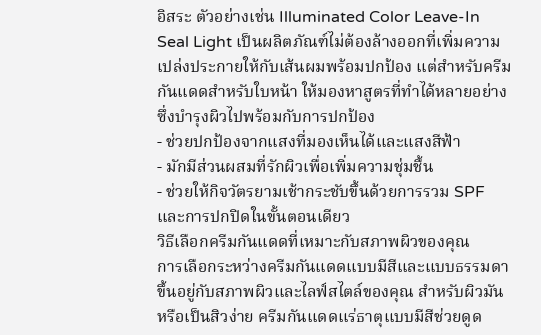อิสระ ตัวอย่างเช่น Illuminated Color Leave-In Seal Light เป็นผลิตภัณฑ์ไม่ต้องล้างออกที่เพิ่มความเปล่งประกายให้กับเส้นผมพร้อมปกป้อง แต่สำหรับครีมกันแดดสำหรับใบหน้า ให้มองหาสูตรที่ทำได้หลายอย่างซึ่งบำรุงผิวไปพร้อมกับการปกป้อง
- ช่วยปกป้องจากแสงที่มองเห็นได้และแสงสีฟ้า
- มักมีส่วนผสมที่รักผิวเพื่อเพิ่มความชุ่มชื้น
- ช่วยให้กิจวัตรยามเช้ากระชับขึ้นด้วยการรวม SPF และการปกปิดในขั้นตอนเดียว
วิธีเลือกครีมกันแดดที่เหมาะกับสภาพผิวของคุณ
การเลือกระหว่างครีมกันแดดแบบมีสีและแบบธรรมดาขึ้นอยู่กับสภาพผิวและไลฟ์สไตล์ของคุณ สำหรับผิวมันหรือเป็นสิวง่าย ครีมกันแดดแร่ธาตุแบบมีสีช่วยดูด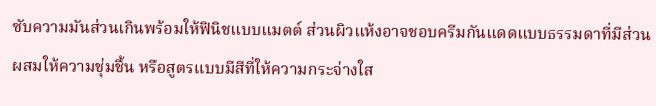ซับความมันส่วนเกินพร้อมให้ฟินิชแบบแมตต์ ส่วนผิวแห้งอาจชอบครีมกันแดดแบบธรรมดาที่มีส่วนผสมให้ความชุ่มชื้น หรือสูตรแบบมีสีที่ให้ความกระจ่างใส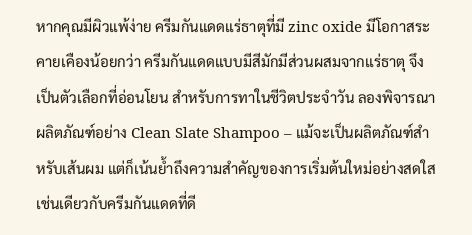หากคุณมีผิวแพ้ง่าย ครีมกันแดดแร่ธาตุที่มี zinc oxide มีโอกาสระคายเคืองน้อยกว่า ครีมกันแดดแบบมีสีมักมีส่วนผสมจากแร่ธาตุ จึงเป็นตัวเลือกที่อ่อนโยน สำหรับการทาในชีวิตประจำวัน ลองพิจารณาผลิตภัณฑ์อย่าง Clean Slate Shampoo – แม้จะเป็นผลิตภัณฑ์สำหรับเส้นผม แต่ก็เน้นย้ำถึงความสำคัญของการเริ่มต้นใหม่อย่างสดใส เช่นเดียวกับครีมกันแดดที่ดี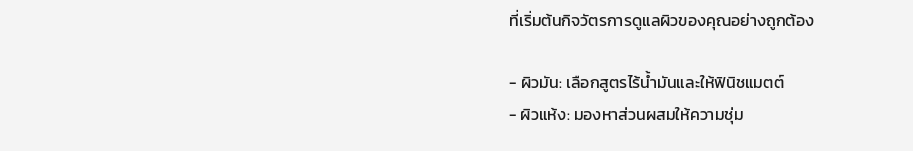ที่เริ่มต้นกิจวัตรการดูแลผิวของคุณอย่างถูกต้อง

- ผิวมัน: เลือกสูตรไร้น้ำมันและให้ฟินิชแมตต์
- ผิวแห้ง: มองหาส่วนผสมให้ความชุ่ม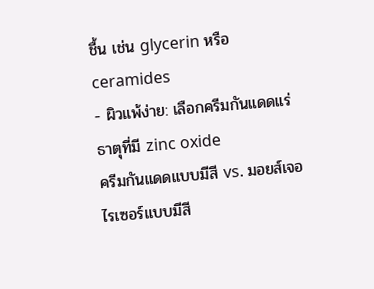ชื้น เช่น glycerin หรือ ceramides
- ผิวแพ้ง่าย: เลือกครีมกันแดดแร่ธาตุที่มี zinc oxide
ครีมกันแดดแบบมีสี vs. มอยส์เจอไรเซอร์แบบมีสี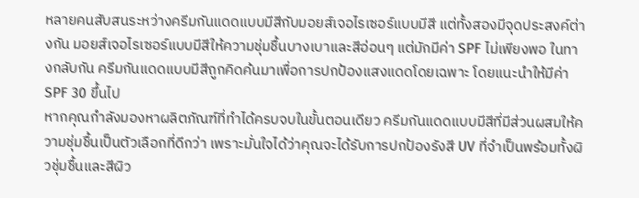หลายคนสับสนระหว่างครีมกันแดดแบบมีสีกับมอยส์เจอไรเซอร์แบบมีสี แต่ทั้งสองมีจุดประสงค์ต่างกัน มอยส์เจอไรเซอร์แบบมีสีให้ความชุ่มชื้นบางเบาและสีอ่อนๆ แต่มักมีค่า SPF ไม่เพียงพอ ในทางกลับกัน ครีมกันแดดแบบมีสีถูกคิดค้นมาเพื่อการปกป้องแสงแดดโดยเฉพาะ โดยแนะนำให้มีค่า SPF 30 ขึ้นไป
หากคุณกำลังมองหาผลิตภัณฑ์ที่ทำได้ครบจบในขั้นตอนเดียว ครีมกันแดดแบบมีสีที่มีส่วนผสมให้ความชุ่มชื้นเป็นตัวเลือกที่ดีกว่า เพราะมั่นใจได้ว่าคุณจะได้รับการปกป้องรังสี UV ที่จำเป็นพร้อมทั้งผิวชุ่มชื้นและสีผิว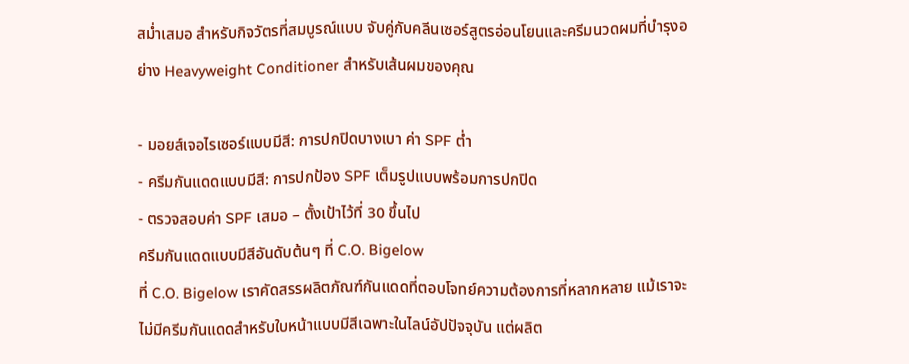สม่ำเสมอ สำหรับกิจวัตรที่สมบูรณ์แบบ จับคู่กับคลีนเซอร์สูตรอ่อนโยนและครีมนวดผมที่บำรุงอย่าง Heavyweight Conditioner สำหรับเส้นผมของคุณ

- มอยส์เจอไรเซอร์แบบมีสี: การปกปิดบางเบา ค่า SPF ต่ำ
- ครีมกันแดดแบบมีสี: การปกป้อง SPF เต็มรูปแบบพร้อมการปกปิด
- ตรวจสอบค่า SPF เสมอ – ตั้งเป้าไว้ที่ 30 ขึ้นไป
ครีมกันแดดแบบมีสีอันดับต้นๆ ที่ C.O. Bigelow
ที่ C.O. Bigelow เราคัดสรรผลิตภัณฑ์กันแดดที่ตอบโจทย์ความต้องการที่หลากหลาย แม้เราจะไม่มีครีมกันแดดสำหรับใบหน้าแบบมีสีเฉพาะในไลน์อัปปัจจุบัน แต่ผลิต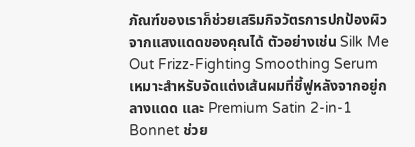ภัณฑ์ของเราก็ช่วยเสริมกิจวัตรการปกป้องผิวจากแสงแดดของคุณได้ ตัวอย่างเช่น Silk Me Out Frizz-Fighting Smoothing Serum เหมาะสำหรับจัดแต่งเส้นผมที่ชี้ฟูหลังจากอยู่กลางแดด และ Premium Satin 2-in-1 Bonnet ช่วย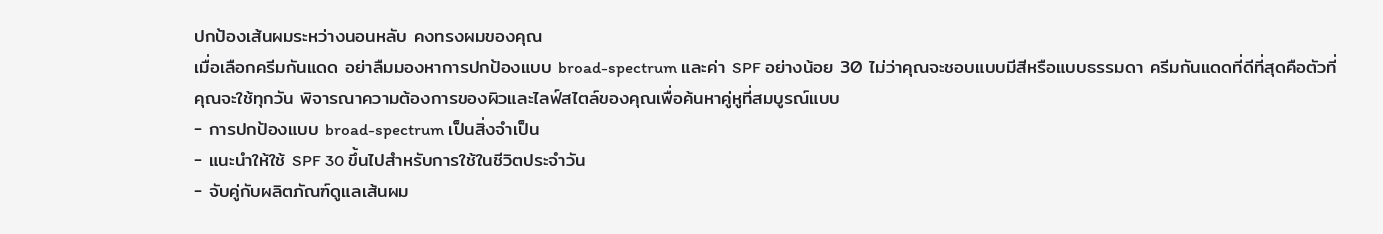ปกป้องเส้นผมระหว่างนอนหลับ คงทรงผมของคุณ
เมื่อเลือกครีมกันแดด อย่าลืมมองหาการปกป้องแบบ broad-spectrum และค่า SPF อย่างน้อย 30 ไม่ว่าคุณจะชอบแบบมีสีหรือแบบธรรมดา ครีมกันแดดที่ดีที่สุดคือตัวที่คุณจะใช้ทุกวัน พิจารณาความต้องการของผิวและไลฟ์สไตล์ของคุณเพื่อค้นหาคู่หูที่สมบูรณ์แบบ
- การปกป้องแบบ broad-spectrum เป็นสิ่งจำเป็น
- แนะนำให้ใช้ SPF 30 ขึ้นไปสำหรับการใช้ในชีวิตประจำวัน
- จับคู่กับผลิตภัณฑ์ดูแลเส้นผม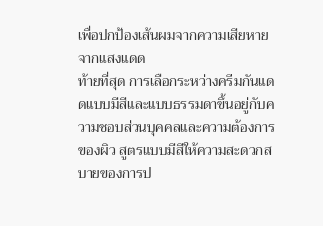เพื่อปกป้องเส้นผมจากความเสียหายจากแสงแดด
ท้ายที่สุด การเลือกระหว่างครีมกันแดดแบบมีสีและแบบธรรมดาขึ้นอยู่กับความชอบส่วนบุคคลและความต้องการของผิว สูตรแบบมีสีให้ความสะดวกสบายของการป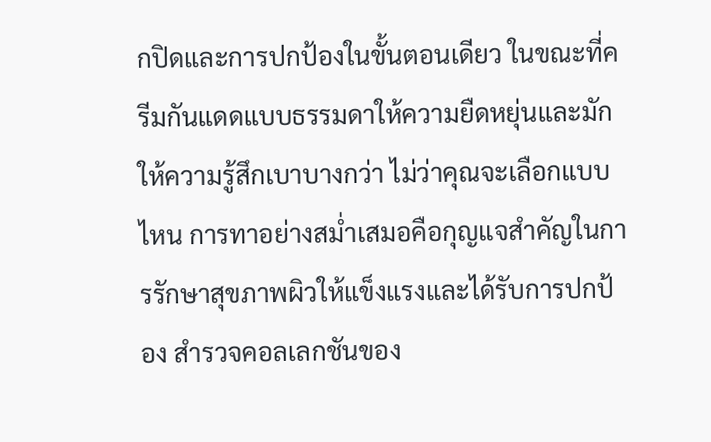กปิดและการปกป้องในขั้นตอนเดียว ในขณะที่ครีมกันแดดแบบธรรมดาให้ความยืดหยุ่นและมักให้ความรู้สึกเบาบางกว่า ไม่ว่าคุณจะเลือกแบบไหน การทาอย่างสม่ำเสมอคือกุญแจสำคัญในการรักษาสุขภาพผิวให้แข็งแรงและได้รับการปกป้อง สำรวจคอลเลกชันของ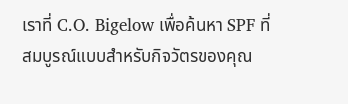เราที่ C.O. Bigelow เพื่อค้นหา SPF ที่สมบูรณ์แบบสำหรับกิจวัตรของคุณ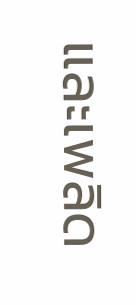และเพลิด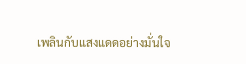เพลินกับแสงแดดอย่างมั่นใจ